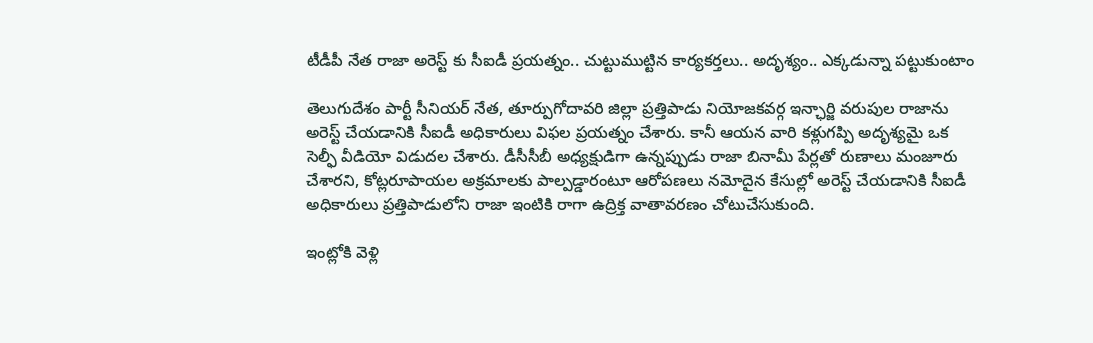టీడీపీ నేత రాజా అరెస్ట్ కు సీఐడీ ప్రయత్నం.. చుట్టుముట్టిన కార్యకర్తలు.. అదృశ్యం.. ఎక్కడున్నా పట్టుకుంటాం

తెలుగుదేశం పార్టీ సీనియర్ నేత, తూర్పుగోదావరి జిల్లా ప్రత్తిపాడు నియోజకవర్గ ఇన్ఛార్జి వరుపుల రాజాను అరెస్ట్ చేయడానికి సీఐడీ అధికారులు విఫల ప్రయత్నం చేశారు. కానీ ఆయన వారి కళ్లుగప్పి అదృశ్యమై ఒక సెల్ఫీ వీడియో విడుదల చేశారు. డీసీసీబీ అధ్యక్షుడిగా ఉన్నప్పుడు రాజా బినామీ పేర్లతో రుణాలు మంజూరు చేశారని, కోట్లరూపాయల అక్రమాలకు పాల్పడ్డారంటూ ఆరోపణలు నమోదైన కేసుల్లో అరెస్ట్ చేయడానికి సీఐడీ అధికారులు ప్రత్తిపాడులోని రాజా ఇంటికి రాగా ఉద్రిక్త వాతావరణం చోటుచేసుకుంది.

ఇంట్లోకి వెళ్లి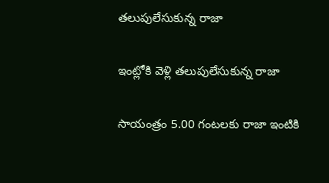తలుపులేసుకున్న రాజా

ఇంట్లోకి వెళ్లి తలుపులేసుకున్న రాజా

సాయంత్రం 5.00 గంటలకు రాజా ఇంటికి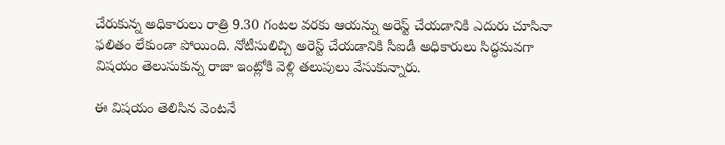చేరుకున్న అధికారులు రాత్రి 9.30 గంటల వరకు ఆయన్ను అరెస్ట్ చేయడానికి ఎదురు చూసినా ఫలితం లేకుండా పోయింది. నోటీసులిచ్చి అరెస్ట్ చేయడానికి సీఐడీ అధికారులు సిద్ధమవగా విషయం తెలుసుకున్న రాజా ఇంట్లోకి వెళ్లి తలుపులు వేసుకున్నారు.

ఈ విషయం తెలిసిన వెంటనే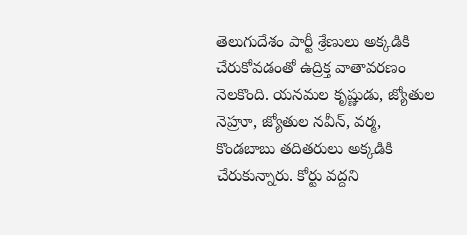తెలుగుదేశం పార్టీ శ్రేణులు అక్కడికి చేరుకోవడంతో ఉద్రిక్త వాతావరణం నెలకొంది. యనమల కృష్ణుడు, జ్యోతుల నెహ్రూ, జ్యోతుల నవీన్, వర్మ, కొండబాబు తదితరులు అక్కడికి చేరుకున్నారు. కోర్టు వద్దని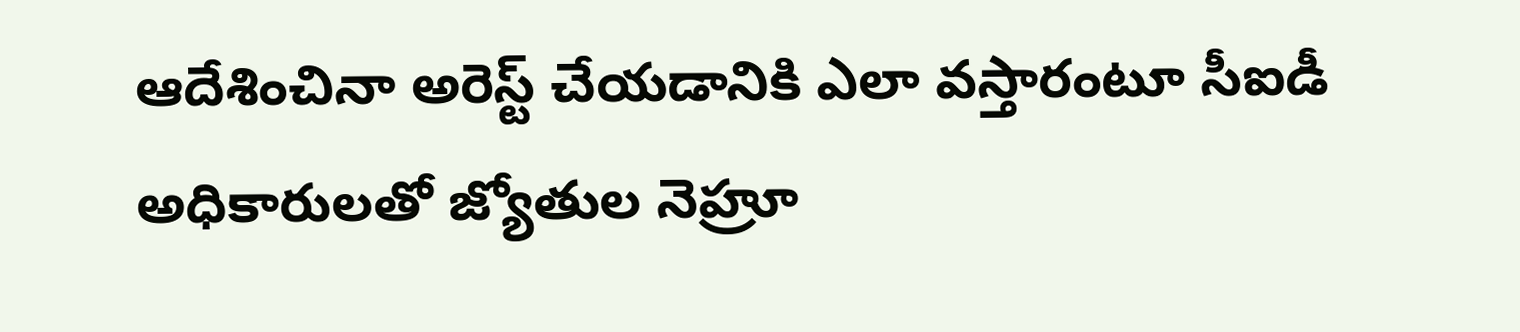ఆదేశించినా అరెస్ట్ చేయడానికి ఎలా వస్తారంటూ సీఐడీ అధికారులతో జ్యోతుల నెహ్రూ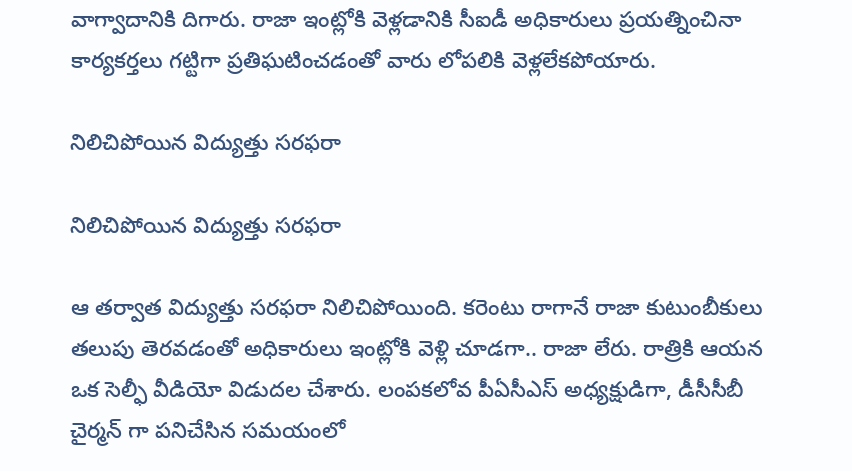వాగ్వాదానికి దిగారు. రాజా ఇంట్లోకి వెళ్లడానికి సీఐడీ అధికారులు ప్రయత్నించినా కార్యకర్తలు గట్టిగా ప్రతిఘటించడంతో వారు లోపలికి వెళ్లలేకపోయారు.

నిలిచిపోయిన విద్యుత్తు సరఫరా

నిలిచిపోయిన విద్యుత్తు సరఫరా

ఆ తర్వాత విద్యుత్తు సరఫరా నిలిచిపోయింది. కరెంటు రాగానే రాజా కుటుంబీకులు తలుపు తెరవడంతో అధికారులు ఇంట్లోకి వెళ్లి చూడగా.. రాజా లేరు. రాత్రికి ఆయన ఒక సెల్ఫీ వీడియో విడుదల చేశారు. లంపకలోవ పీఏసీఎస్ అధ్యక్షుడిగా, డీసీసీబీ చైర్మన్ గా పనిచేసిన సమయంలో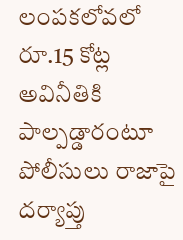లంపకలోవలో రూ.15 కోట్ల అవినీతికి పాల్పడ్డారంటూ పోలీసులు రాజాపై దర్యాప్తు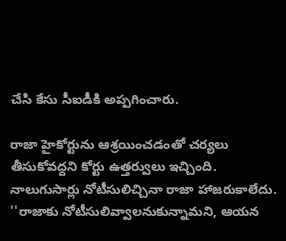చేసి కేసు సీఐడీకి అప్పగించారు.

రాజా హైకోర్టును ఆశ్రయించడంతో చర్యలు తీసుకోవద్దని కోర్టు ఉత్తర్వులు ఇచ్చింది. నాలుగుసార్లు నోటీసులిచ్చినా రాజా హాజరుకాలేదు. ''రాజాకు నోటీసులివ్వాలనుకున్నామని, ఆయన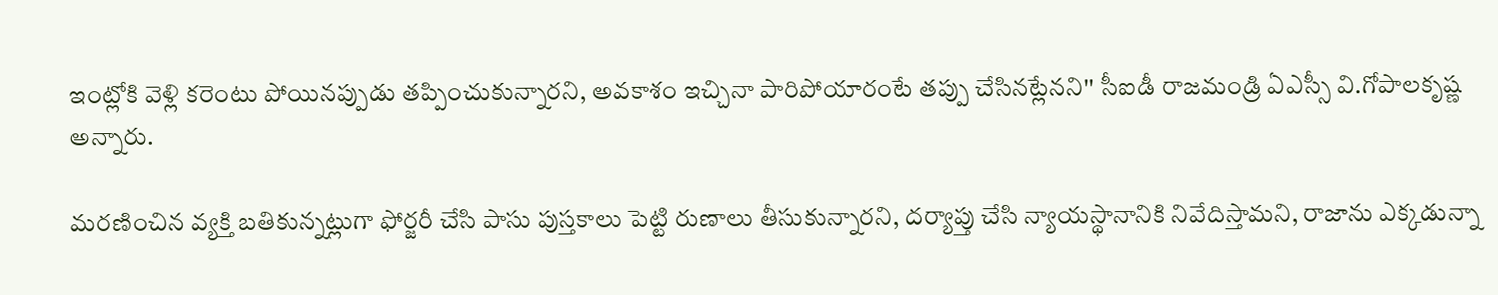ఇంట్లోకి వెళ్లి కరెంటు పోయినప్పుడు తప్పించుకున్నారని, అవకాశం ఇచ్చినా పారిపోయారంటే తప్పు చేసినట్లేనని'' సీఐడీ రాజమండ్రి ఏఎస్సీ వి.గోపాలకృష్ణ అన్నారు.

మరణించిన వ్యక్తి బతికున్నట్లుగా ఫోర్జరీ చేసి పాసు పుస్తకాలు పెట్టి రుణాలు తీసుకున్నారని, దర్యాప్తు చేసి న్యాయస్థానానికి నివేదిస్తామని, రాజాను ఎక్కడున్నా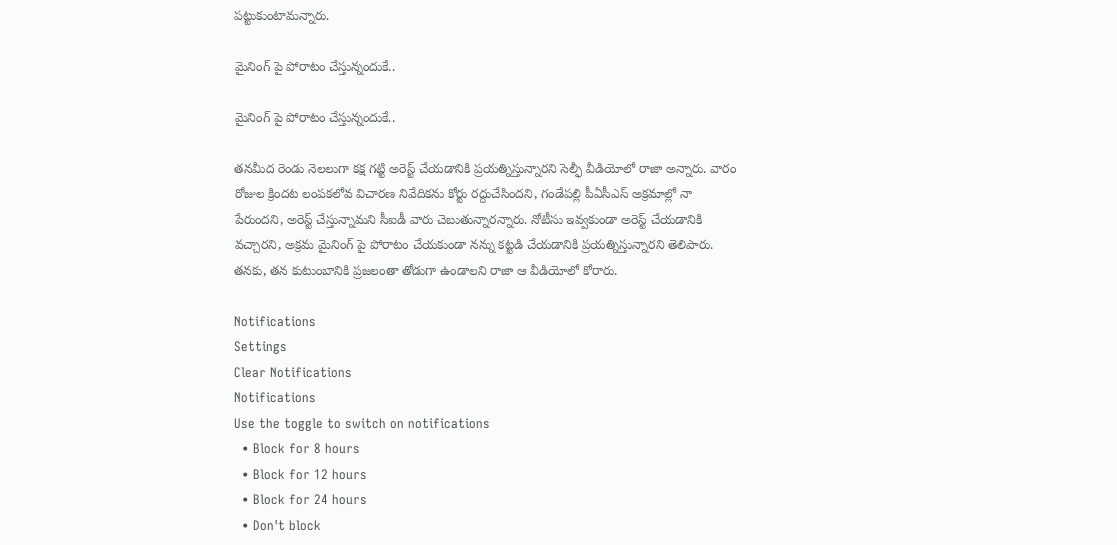పట్టుకుంటామన్నారు.

మైనింగ్ పై పోరాటం చేస్తున్నందుకే..

మైనింగ్ పై పోరాటం చేస్తున్నందుకే..

తనమీద రెండు నెలలుగా కక్ష గట్టి అరెస్ట్ చేయడానికి ప్రయత్నిస్తున్నారని సెల్ఫీ వీడియోలో రాజా అన్నారు. వారం రోజుల క్రిందట లంపకలోవ విచారణ నివేదికను కోర్టు రద్దుచేసిందని, గండేపల్లి పీఏసీఎస్ అక్రమాల్లో నా పేరుందని, అరెస్ట్ చేస్తున్నామని సీఐడీ వారు చెబుతున్నారన్నారు. నోటీసు ఇవ్వకుండా అరెస్ట్ చేయడానికి వచ్చారని, అక్రమ మైనింగ్ పై పోరాటం చేయకుండా నన్ను కట్టడి చేయడానికి ప్రయత్నిస్తున్నారని తెలిపారు. తనకు, తన కుటుంబానికి ప్రజలంతా తోడుగా ఉండాలని రాజా ఆ వీడియోలో కోరారు.

Notifications
Settings
Clear Notifications
Notifications
Use the toggle to switch on notifications
  • Block for 8 hours
  • Block for 12 hours
  • Block for 24 hours
  • Don't block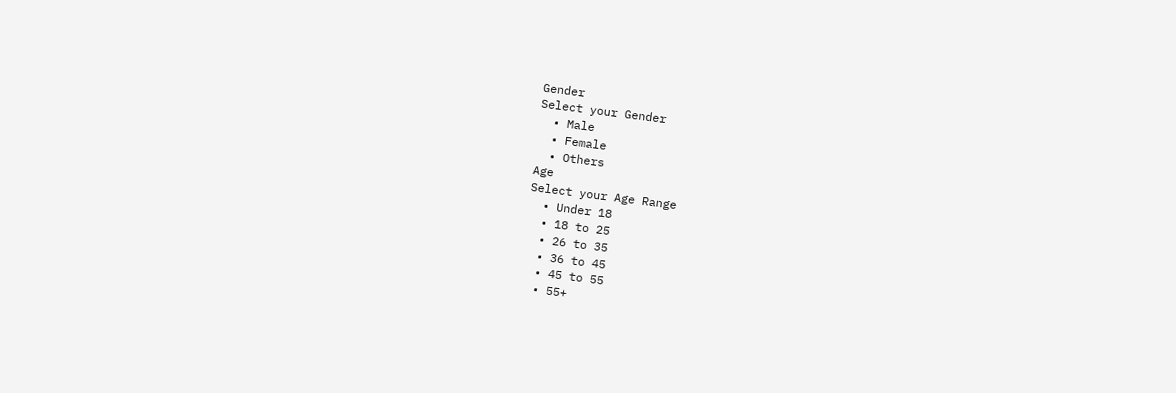Gender
Select your Gender
  • Male
  • Female
  • Others
Age
Select your Age Range
  • Under 18
  • 18 to 25
  • 26 to 35
  • 36 to 45
  • 45 to 55
  • 55+